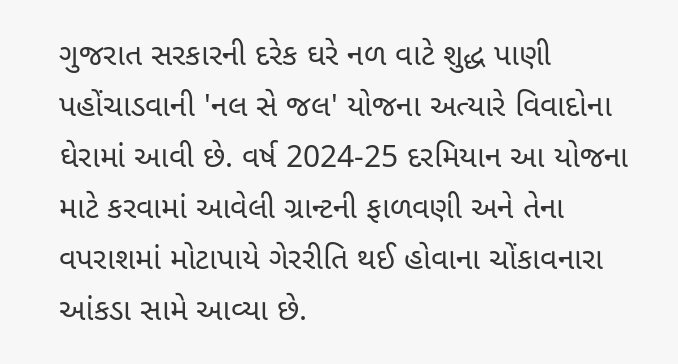ગુજરાત સરકારની દરેક ઘરે નળ વાટે શુદ્ધ પાણી પહોંચાડવાની 'નલ સે જલ' યોજના અત્યારે વિવાદોના ઘેરામાં આવી છે. વર્ષ 2024-25 દરમિયાન આ યોજના માટે કરવામાં આવેલી ગ્રાન્ટની ફાળવણી અને તેના વપરાશમાં મોટાપાયે ગેરરીતિ થઈ હોવાના ચોંકાવનારા આંકડા સામે આવ્યા છે.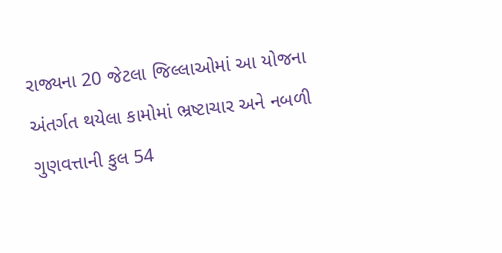રાજ્યના 20 જેટલા જિલ્લાઓમાં આ યોજના અંતર્ગત થયેલા કામોમાં ભ્રષ્ટાચાર અને નબળી ગુણવત્તાની કુલ 54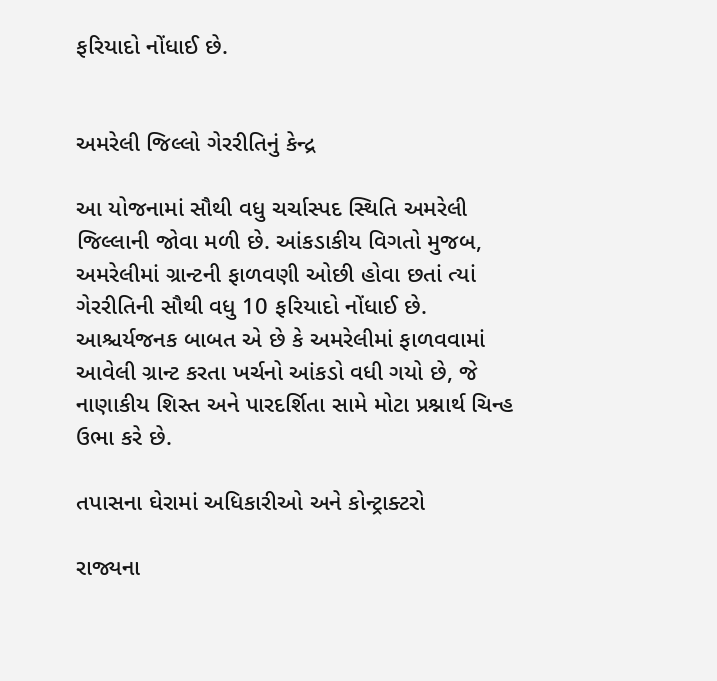ફરિયાદો નોંધાઈ છે.


અમરેલી જિલ્લો ગેરરીતિનું કેન્દ્ર

આ યોજનામાં સૌથી વધુ ચર્ચાસ્પદ સ્થિતિ અમરેલી જિલ્લાની જોવા મળી છે. આંકડાકીય વિગતો મુજબ, અમરેલીમાં ગ્રાન્ટની ફાળવણી ઓછી હોવા છતાં ત્યાં ગેરરીતિની સૌથી વધુ 10 ફરિયાદો નોંધાઈ છે. આશ્ચર્યજનક બાબત એ છે કે અમરેલીમાં ફાળવવામાં આવેલી ગ્રાન્ટ કરતા ખર્ચનો આંકડો વધી ગયો છે, જે નાણાકીય શિસ્ત અને પારદર્શિતા સામે મોટા પ્રશ્નાર્થ ચિન્હ ઉભા કરે છે.

તપાસના ઘેરામાં અધિકારીઓ અને કોન્ટ્રાક્ટરો

રાજ્યના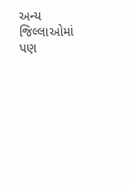અન્ય જિલ્લાઓમાં પણ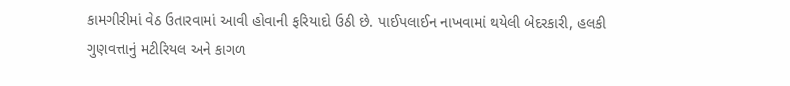કામગીરીમાં વેઠ ઉતારવામાં આવી હોવાની ફરિયાદો ઉઠી છે. પાઈપલાઈન નાખવામાં થયેલી બેદરકારી, હલકી ગુણવત્તાનું મટીરિયલ અને કાગળ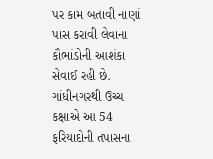પર કામ બતાવી નાણાં પાસ કરાવી લેવાના કૌભાંડોની આશંકા સેવાઈ રહી છે. ગાંધીનગરથી ઉચ્ચ કક્ષાએ આ 54 ફરિયાદોની તપાસના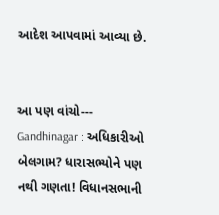આદેશ આપવામાં આવ્યા છે.


આ પણ વાંચો---      Gandhinagar : અધિકારીઓ બેલગામ? ધારાસભ્યોને પણ નથી ગણતા! વિધાનસભાની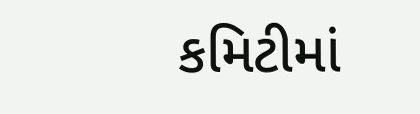કમિટીમાં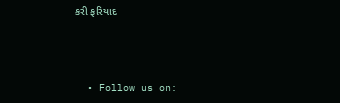કરી ફરિયાદ



  • Follow us on: